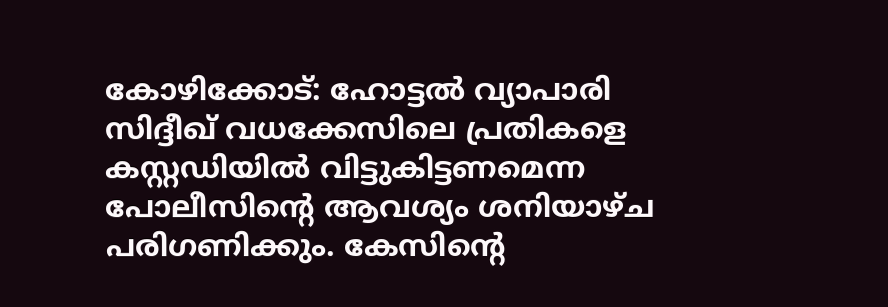കോഴിക്കോട്: ഹോട്ടല്‍ വ്യാപാരി സിദ്ദീഖ് വധക്കേസിലെ പ്രതികളെ കസ്റ്റഡിയില്‍ വിട്ടുകിട്ടണമെന്ന പോലീസിന്റെ ആവശ്യം ശനിയാഴ്ച പരിഗണിക്കും. കേസിന്റെ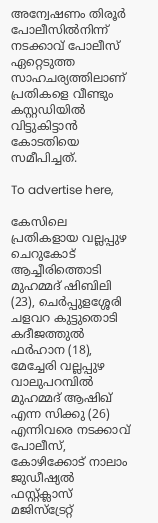അന്വേഷണം തിരൂര്‍ പോലീസില്‍നിന്ന് നടക്കാവ് പോലീസ് ഏറ്റെടുത്ത സാഹചര്യത്തിലാണ് പ്രതികളെ വീണ്ടും കസ്റ്റഡിയില്‍ വിട്ടുകിട്ടാന്‍ കോടതിയെ സമീപിച്ചത്.

To advertise here,

കേസിലെ പ്രതികളായ വല്ലപ്പുഴ ചെറുകോട് ആച്ചീരിത്തൊടി മുഹമ്മദ് ഷിബിലി (23), ചെര്‍പ്പുളശ്ശേരി ചളവറ കുട്ടുതൊടി കദീജത്തുല്‍ ഫര്‍ഹാന (18), മേച്ചേരി വല്ലപ്പുഴ വാലുപറമ്പില്‍ മുഹമ്മദ് ആഷിഖ് എന്ന സിക്കു (26) എന്നിവരെ നടക്കാവ് പോലീസ്, കോഴിക്കോട് നാലാം ജുഡീഷ്യല്‍ ഫസ്റ്റ്ക്ലാസ് മജിസ്‌ട്രേറ്റ്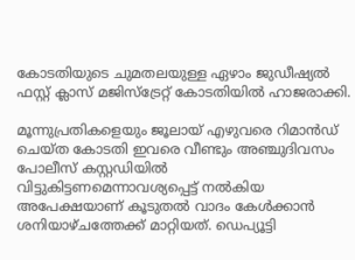കോടതിയുടെ ചുമതലയുള്ള ഏഴാം ജുഡീഷ്യല്‍ ഫസ്റ്റ് ക്ലാസ് മജിസ്ട്രേറ്റ് കോടതിയില്‍ ഹാജരാക്കി.

മൂന്നുപ്രതികളെയും ജൂലായ് എഴുവരെ റിമാന്‍ഡ് ചെയ്ത കോടതി ഇവരെ വീണ്ടും അഞ്ചുദിവസം പോലീസ് കസ്റ്റഡിയില്‍ വിട്ടുകിട്ടണമെന്നാവശ്യപ്പെട്ട് നല്‍കിയ അപേക്ഷയാണ് കൂടുതല്‍ വാദം കേള്‍ക്കാന്‍ ശനിയാഴ്ചത്തേക്ക് മാറ്റിയത്. ഡെപ്യൂട്ടി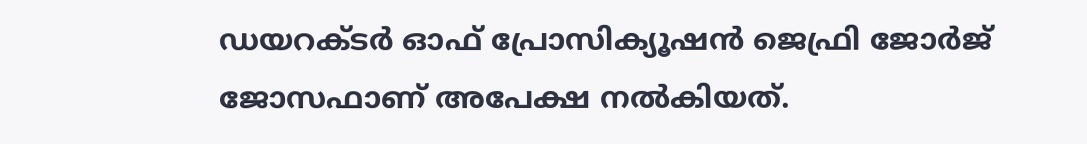ഡയറക്ടര്‍ ഓഫ് പ്രോസിക്യൂഷന്‍ ജെഫ്രി ജോര്‍ജ് ജോസഫാണ് അപേക്ഷ നല്‍കിയത്.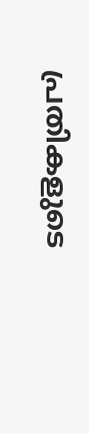പ്രതികളുടെ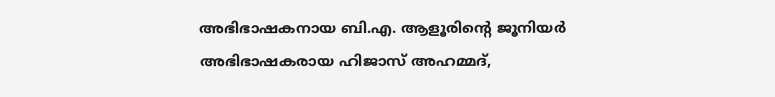അഭിഭാഷകനായ ബി.എ. ആളൂരിന്റെ ജൂനിയര്‍ അഭിഭാഷകരായ ഹിജാസ് അഹമ്മദ്,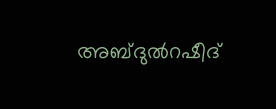അബ്ദുല്‍റഷീദ്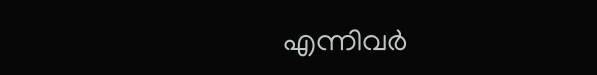എന്നിവര്‍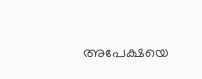അപേക്ഷയെ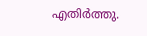എതിര്‍ത്തു.